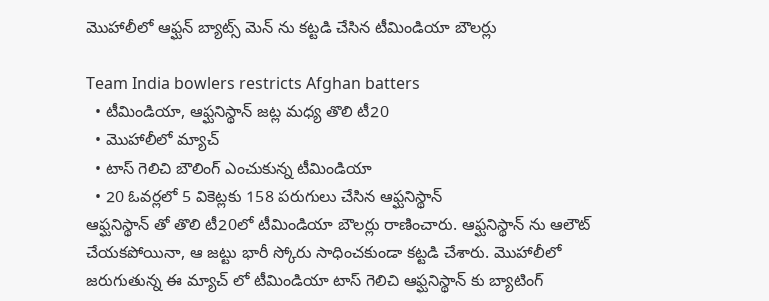మొహాలీలో ఆఫ్ఘన్ బ్యాట్స్ మెన్ ను కట్టడి చేసిన టీమిండియా బౌలర్లు

Team India bowlers restricts Afghan batters
  • టీమిండియా, ఆఫ్ఘనిస్థాన్ జట్ల మధ్య తొలి టీ20
  • మొహాలీలో మ్యాచ్
  • టాస్ గెలిచి బౌలింగ్ ఎంచుకున్న టీమిండియా
  • 20 ఓవర్లలో 5 వికెట్లకు 158 పరుగులు చేసిన ఆఫ్ఘనిస్థాన్
ఆఫ్ఘనిస్థాన్ తో తొలి టీ20లో టీమిండియా బౌలర్లు రాణించారు. ఆఫ్ఘనిస్థాన్ ను ఆలౌట్ చేయకపోయినా, ఆ జట్టు భారీ స్కోరు సాధించకుండా కట్టడి చేశారు. మొహాలీలో జరుగుతున్న ఈ మ్యాచ్ లో టీమిండియా టాస్ గెలిచి ఆఫ్ఘనిస్థాన్ కు బ్యాటింగ్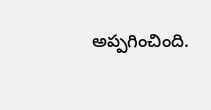అప్పగించింది.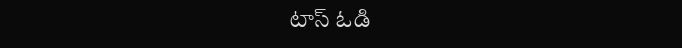టాస్ ఓడి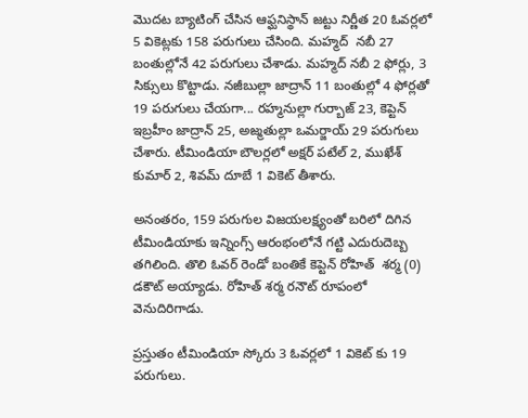మొదట బ్యాటింగ్ చేసిన ఆఫ్ఘనిస్థాన్ జట్టు నిర్ణీత 20 ఓవర్లలో 5 వికెట్లకు 158 పరుగులు చేసింది. మహ్మద్  నబీ 27 బంతుల్లోనే 42 పరుగులు చేశాడు. మహ్మద్ నబీ 2 ఫోర్లు, 3 సిక్సులు కొట్టాడు. నజీబుల్లా జాద్రాన్ 11 బంతుల్లో 4 ఫోర్లతో 19 పరుగులు చేయగా... రహ్మనుల్లా గుర్బాజ్ 23, కెప్టెన్ ఇబ్రహీం జాద్రాన్ 25, అజ్మతుల్లా ఒమర్జాయ్ 29 పరుగులు చేశారు. టీమిండియా బౌలర్లలో అక్షర్ పటేల్ 2, ముఖేశ్ కుమార్ 2, శివమ్ దూబే 1 వికెట్ తీశారు.

అనంతరం, 159 పరుగుల విజయలక్ష్యంతో బరిలో దిగిన టీమిండియాకు ఇన్నింగ్స్ ఆరంభంలోనే గట్టి ఎదురుదెబ్బ తగిలింది. తొలి ఓవర్ రెండో బంతికే కెప్టెన్ రోహిత్  శర్మ (0) డకౌట్ అయ్యాడు. రోహిత్ శర్మ రనౌట్ రూపంలో వెనుదిరిగాడు.

ప్రస్తుతం టీమిండియా స్కోరు 3 ఓవర్లలో 1 వికెట్ కు 19 పరుగులు.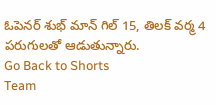ఓపెనర్ శుభ్ మాన్ గిల్ 15, తిలక్ వర్మ 4 పరుగులతో ఆడుతున్నారు.
Go Back to Shorts
Team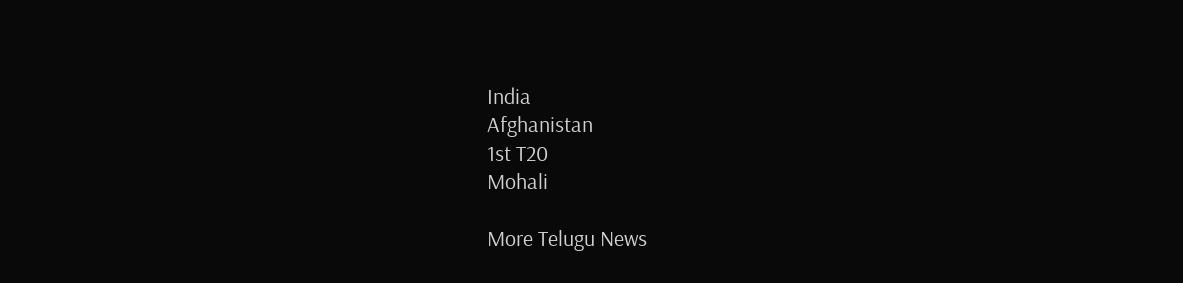India
Afghanistan
1st T20
Mohali

More Telugu News